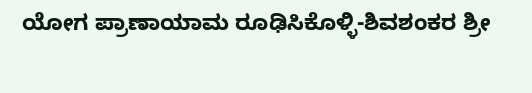ಯೋಗ ಪ್ರಾಣಾಯಾಮ ರೂಢಿಸಿಕೊಳ್ಳಿ-ಶಿವಶಂಕರ ಶ್ರೀ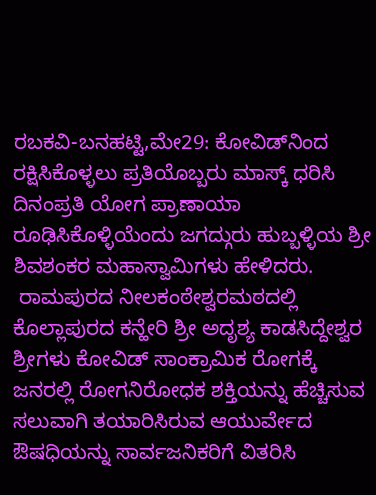ರಬಕವಿ-ಬನಹಟ್ಟಿ,ಮೇ29: ಕೋವಿಡ್‍ನಿಂದ ರಕ್ಷಿಸಿಕೊಳ್ಳಲು ಪ್ರತಿಯೊಬ್ಬರು ಮಾಸ್ಕ್ ಧರಿಸಿ ದಿನಂಪ್ರತಿ ಯೋಗ ಪ್ರಾಣಾಯಾ ರೂಢಿಸಿಕೊಳ್ಳಿಯೆಂದು ಜಗದ್ಗುರು ಹುಬ್ಬಳ್ಳಿಯ ಶ್ರೀ ಶಿವಶಂಕರ ಮಹಾಸ್ವಾಮಿಗಳು ಹೇಳಿದರು.
 ರಾಮಪುರದ ನೀಲಕಂಠೇಶ್ವರಮಠದಲ್ಲಿ ಕೊಲ್ಲಾಪುರದ ಕನ್ಹೇರಿ ಶ್ರೀ ಅದೃಶ್ಯ ಕಾಡಸಿದ್ದೇಶ್ವರ ಶ್ರೀಗಳು ಕೋವಿಡ್ ಸಾಂಕ್ರಾಮಿಕ ರೋಗಕ್ಕೆ ಜನರಲ್ಲಿ ರೋಗನಿರೋಧಕ ಶಕ್ತಿಯನ್ನು ಹೆಚ್ಚಿಸುವ ಸಲುವಾಗಿ ತಯಾರಿಸಿರುವ ಆಯುರ್ವೇದ ಔಷಧಿಯನ್ನು ಸಾರ್ವಜನಿಕರಿಗೆ ವಿತರಿಸಿ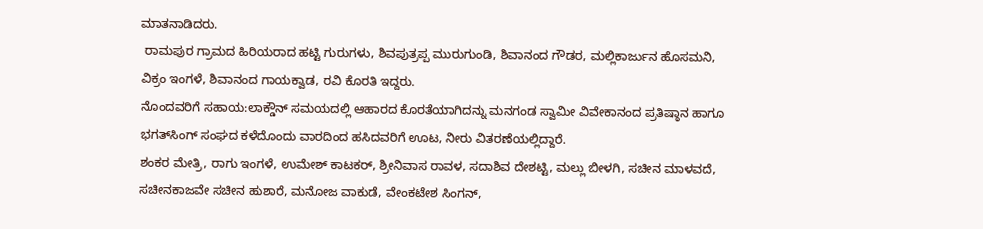ಮಾತನಾಡಿದರು.
 ರಾಮಪುರ ಗ್ರಾಮದ ಹಿರಿಯರಾದ ಹಟ್ಟಿ ಗುರುಗಳು, ಶಿವಪುತ್ರಪ್ಪ ಮುರುಗುಂಡಿ, ಶಿವಾನಂದ ಗೌಡರ, ಮಲ್ಲಿಕಾರ್ಜುನ ಹೊಸಮನಿ, ವಿಕ್ರಂ ಇಂಗಳೆ, ಶಿವಾನಂದ ಗಾಯಕ್ವಾಡ, ರವಿ ಕೊರತಿ ಇದ್ದರು.
ನೊಂದವರಿಗೆ ಸಹಾಯ:ಲಾಕ್ಡೌನ್ ಸಮಯದಲ್ಲಿ ಆಹಾರದ ಕೊರತೆಯಾಗಿದನ್ನು ಮನಗಂಡ ಸ್ವಾಮೀ ವಿವೇಕಾನಂದ ಪ್ರತಿಷ್ಠಾನ ಹಾಗೂ ಭಗತ್‍ಸಿಂಗ್ ಸಂಘದ ಕಳೆದೊಂದು ವಾರದಿಂದ ಹಸಿದವರಿಗೆ ಊಟ, ನೀರು ವಿತರಣೆಯಲ್ಲಿದ್ದಾರೆ.
ಶಂಕರ ಮೇತ್ರಿ, ರಾಗು ಇಂಗಳೆ, ಉಮೇಶ್ ಕಾಟಕರ್, ಶ್ರೀನಿವಾಸ ರಾವಳ, ಸದಾಶಿವ ದೇಶಟ್ಟಿ, ಮಲ್ಲು ಬೀಳಗಿ, ಸಚೀನ ಮಾಳವದೆ, ಸಚೀನಕಾಜವೇ ಸಚೀನ ಹುಶಾರೆ, ಮನೋಜ ವಾಕುಡೆ, ವೇಂಕಟೇಶ ಸಿಂಗನ್,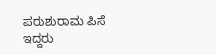ಪರುಶುರಾಮ ಪಿಸೆ ಇದ್ದರು